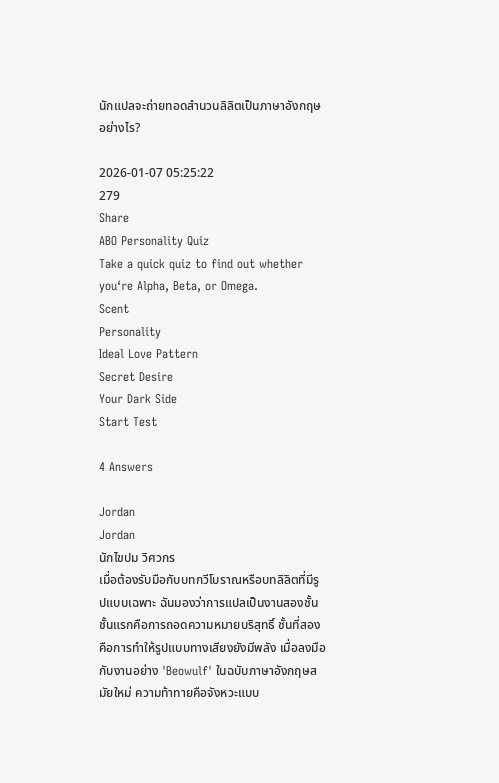นักแปลจะถ่ายทอดสำนวนลิลิตเป็นภาษาอังกฤษอย่างไร?

2026-01-07 05:25:22
279
Share
ABO Personality Quiz
Take a quick quiz to find out whether you‘re Alpha, Beta, or Omega.
Scent
Personality
Ideal Love Pattern
Secret Desire
Your Dark Side
Start Test

4 Answers

Jordan
Jordan
นักไขปม วิศวกร
เมื่อต้องรับมือกับบทกวีโบราณหรือบทลิลิตที่มีรูปแบบเฉพาะ ฉันมองว่าการแปลเป็นงานสองชั้น ชั้นแรกคือการถอดความหมายบริสุทธิ์ ชั้นที่สองคือการทำให้รูปแบบทางเสียงยังมีพลัง เมื่อลงมือกับงานอย่าง 'Beowulf' ในฉบับภาษาอังกฤษสมัยใหม่ ความท้าทายคือจังหวะแบบ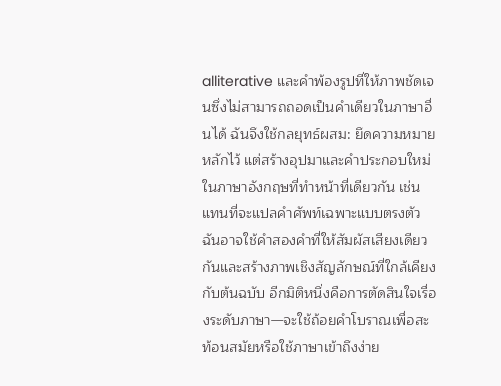alliterative และคำพ้องรูปที่ให้ภาพชัดเจนซึ่งไม่สามารถถอดเป็นคำเดียวในภาษาอื่นได้ ฉันจึงใช้กลยุทธ์ผสม: ยึดความหมายหลักไว้ แต่สร้างอุปมาและคำประกอบใหม่ในภาษาอังกฤษที่ทำหน้าที่เดียวกัน เช่น แทนที่จะแปลคำศัพท์เฉพาะแบบตรงตัว ฉันอาจใช้คำสองคำที่ให้สัมผัสเสียงเดียวกันและสร้างภาพเชิงสัญลักษณ์ที่ใกล้เคียงกับต้นฉบับ อีกมิติหนึ่งคือการตัดสินใจเรื่องระดับภาษา—จะใช้ถ้อยคำโบราณเพื่อสะท้อนสมัยหรือใช้ภาษาเข้าถึงง่าย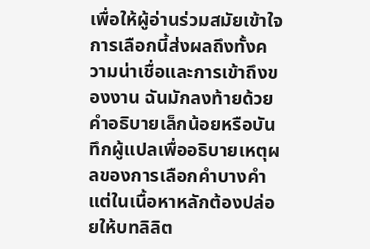เพื่อให้ผู้อ่านร่วมสมัยเข้าใจ การเลือกนี้ส่งผลถึงทั้งความน่าเชื่อและการเข้าถึงของงาน ฉันมักลงท้ายด้วยคำอธิบายเล็กน้อยหรือบันทึกผู้แปลเพื่ออธิบายเหตุผลของการเลือกคำบางคำ แต่ในเนื้อหาหลักต้องปล่อยให้บทลิลิต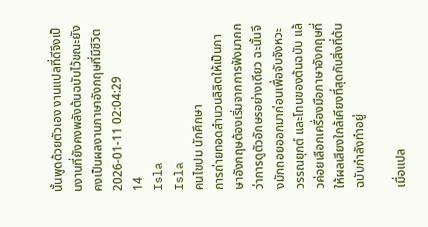นั้นพูดด้วยตัวเอง งานแปลที่ดีจึงเป็นงานที่ยังคงพลังต้นฉบับไว้ขณะยังคงเป็นผลงานภาษาอังกฤษที่มีชีวิต
2026-01-11 02:04:29
14
Isla
Isla
คนไขปม นักศึกษา
การถ่ายทอดสำนวนลิลิตให้เป็นภาษาอังกฤษต้องเริ่มจากการฟังมากกว่าการดูตัวอักษรอย่างเดียว ฉะนั้นจึงมักถอยออกมาก่อนเพื่อจับจังหวะ วรรณยุกต์ และโทนของต้นฉบับ แล้วค่อยเลือกเครื่องมือภาษาอังกฤษที่ให้ผลเสียงใกล้เคียงที่สุดกับสิ่งที่ต้นฉบับกำลังทำอยู่

เมื่อแปล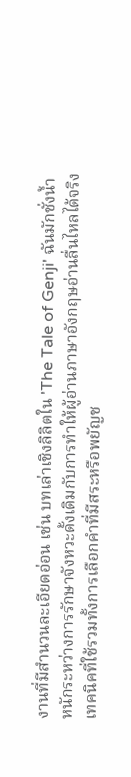งานที่มีสำนวนละเอียดอ่อน เช่น บทเล่าเชิงลิลิตใน 'The Tale of Genji' ฉันมักชั่งน้ำหนักระหว่างการรักษาจังหวะดั้งเดิมกับการทำให้ผู้อ่านภาษาอังกฤษอ่านลื่นไหลได้จริง เทคนิคที่ใช้รวมทั้งการเลือกคำที่มีสระหรือพยัญช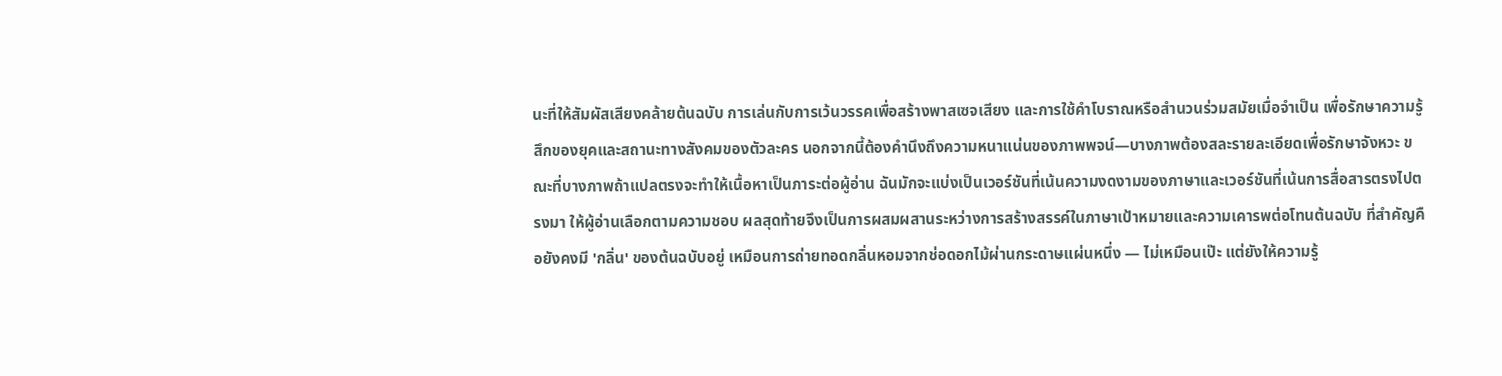นะที่ให้สัมผัสเสียงคล้ายต้นฉบับ การเล่นกับการเว้นวรรคเพื่อสร้างพาสเซจเสียง และการใช้คำโบราณหรือสำนวนร่วมสมัยเมื่อจำเป็น เพื่อรักษาความรู้สึกของยุคและสถานะทางสังคมของตัวละคร นอกจากนี้ต้องคำนึงถึงความหนาแน่นของภาพพจน์—บางภาพต้องสละรายละเอียดเพื่อรักษาจังหวะ ขณะที่บางภาพถ้าแปลตรงจะทำให้เนื้อหาเป็นภาระต่อผู้อ่าน ฉันมักจะแบ่งเป็นเวอร์ชันที่เน้นความงดงามของภาษาและเวอร์ชันที่เน้นการสื่อสารตรงไปตรงมา ให้ผู้อ่านเลือกตามความชอบ ผลสุดท้ายจึงเป็นการผสมผสานระหว่างการสร้างสรรค์ในภาษาเป้าหมายและความเคารพต่อโทนต้นฉบับ ที่สำคัญคือยังคงมี 'กลิ่น' ของต้นฉบับอยู่ เหมือนการถ่ายทอดกลิ่นหอมจากช่อดอกไม้ผ่านกระดาษแผ่นหนึ่ง — ไม่เหมือนเป๊ะ แต่ยังให้ความรู้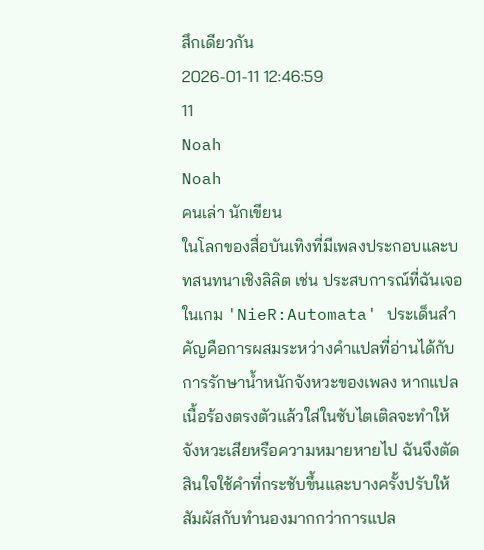สึกเดียวกัน
2026-01-11 12:46:59
11
Noah
Noah
คนเล่า นักเขียน
ในโลกของสื่อบันเทิงที่มีเพลงประกอบและบทสนทนาเชิงลิลิต เช่น ประสบการณ์ที่ฉันเจอในเกม 'NieR:Automata' ประเด็นสำคัญคือการผสมระหว่างคำแปลที่อ่านได้กับการรักษาน้ำหนักจังหวะของเพลง หากแปลเนื้อร้องตรงตัวแล้วใส่ในซับไตเติลจะทำให้จังหวะเสียหรือความหมายหายไป ฉันจึงตัดสินใจใช้คำที่กระชับขึ้นและบางครั้งปรับให้สัมผัสกับทำนองมากกว่าการแปล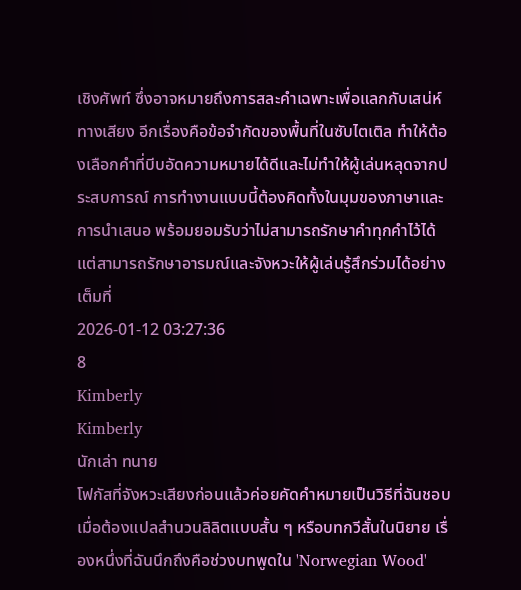เชิงศัพท์ ซึ่งอาจหมายถึงการสละคำเฉพาะเพื่อแลกกับเสน่ห์ทางเสียง อีกเรื่องคือข้อจำกัดของพื้นที่ในซับไตเติล ทำให้ต้องเลือกคำที่บีบอัดความหมายได้ดีและไม่ทำให้ผู้เล่นหลุดจากประสบการณ์ การทำงานแบบนี้ต้องคิดทั้งในมุมของภาษาและการนำเสนอ พร้อมยอมรับว่าไม่สามารถรักษาคำทุกคำไว้ได้ แต่สามารถรักษาอารมณ์และจังหวะให้ผู้เล่นรู้สึกร่วมได้อย่างเต็มที่
2026-01-12 03:27:36
8
Kimberly
Kimberly
นักเล่า ทนาย
โฟกัสที่จังหวะเสียงก่อนแล้วค่อยคัดคำหมายเป็นวิธีที่ฉันชอบเมื่อต้องแปลสำนวนลิลิตแบบสั้น ๆ หรือบทกวีสั้นในนิยาย เรื่องหนึ่งที่ฉันนึกถึงคือช่วงบทพูดใน 'Norwegian Wood'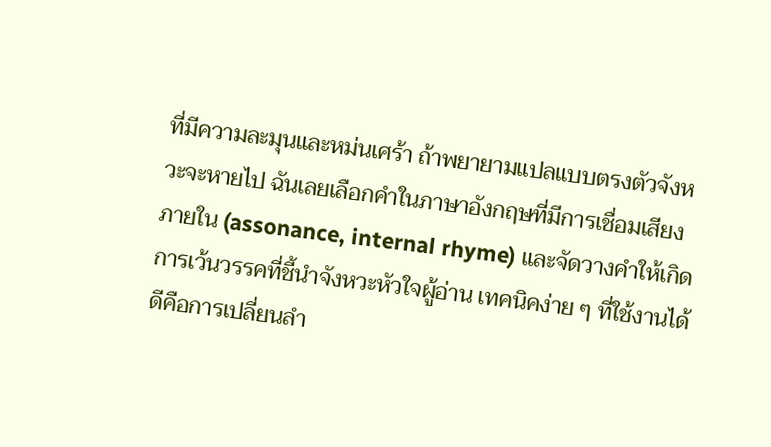ที่มีความละมุนและหม่นเศร้า ถ้าพยายามแปลแบบตรงตัวจังหวะจะหายไป ฉันเลยเลือกคำในภาษาอังกฤษที่มีการเชื่อมเสียงภายใน (assonance, internal rhyme) และจัดวางคำให้เกิดการเว้นวรรคที่ชี้นำจังหวะหัวใจผู้อ่าน เทคนิคง่าย ๆ ที่ใช้งานได้ดีคือการเปลี่ยนลำ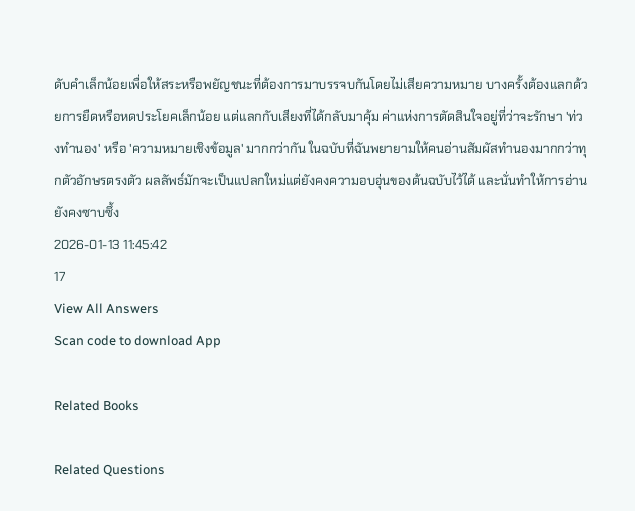ดับคำเล็กน้อยเพื่อให้สระหรือพยัญชนะที่ต้องการมาบรรจบกันโดยไม่เสียความหมาย บางครั้งต้องแลกด้วยการยืดหรือหดประโยคเล็กน้อย แต่แลกกับเสียงที่ได้กลับมาคุ้ม ค่าแห่งการตัดสินใจอยู่ที่ว่าจะรักษา 'ท่วงทำนอง' หรือ 'ความหมายเชิงข้อมูล' มากกว่ากัน ในฉบับที่ฉันพยายามให้คนอ่านสัมผัสทำนองมากกว่าทุกตัวอักษรตรงตัว ผลลัพธ์มักจะเป็นแปลกใหม่แต่ยังคงความอบอุ่นของต้นฉบับไว้ได้ และนั่นทำให้การอ่านยังคงซาบซึ้ง
2026-01-13 11:45:42
17
View All Answers
Scan code to download App

Related Books

Related Questions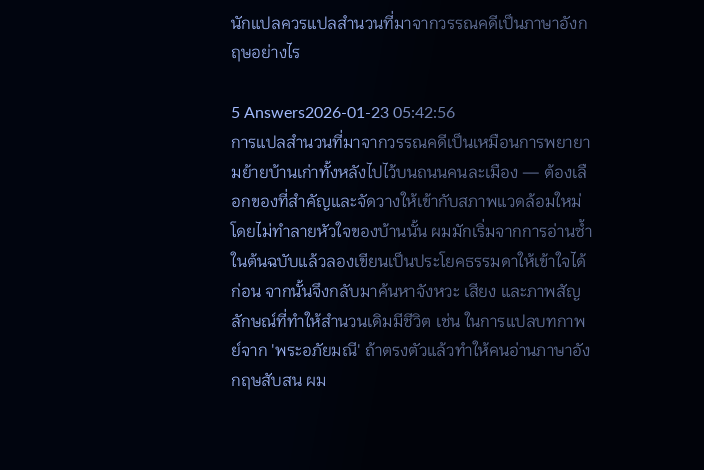นักแปลควรแปลสำนวนที่มาจากวรรณคดีเป็นภาษาอังกฤษอย่างไร

5 Answers2026-01-23 05:42:56
การแปลสำนวนที่มาจากวรรณคดีเป็นเหมือนการพยายามย้ายบ้านเก่าทั้งหลังไปไว้บนถนนคนละเมือง — ต้องเลือกของที่สำคัญและจัดวางให้เข้ากับสภาพแวดล้อมใหม่โดยไม่ทำลายหัวใจของบ้านนั้น ผมมักเริ่มจากการอ่านซ้ำในต้นฉบับแล้วลองเขียนเป็นประโยคธรรมดาให้เข้าใจได้ก่อน จากนั้นจึงกลับมาค้นหาจังหวะ เสียง และภาพสัญลักษณ์ที่ทำให้สำนวนเดิมมีชีวิต เช่น ในการแปลบทกาพย์จาก 'พระอภัยมณี' ถ้าตรงตัวแล้วทำให้คนอ่านภาษาอังกฤษสับสน ผม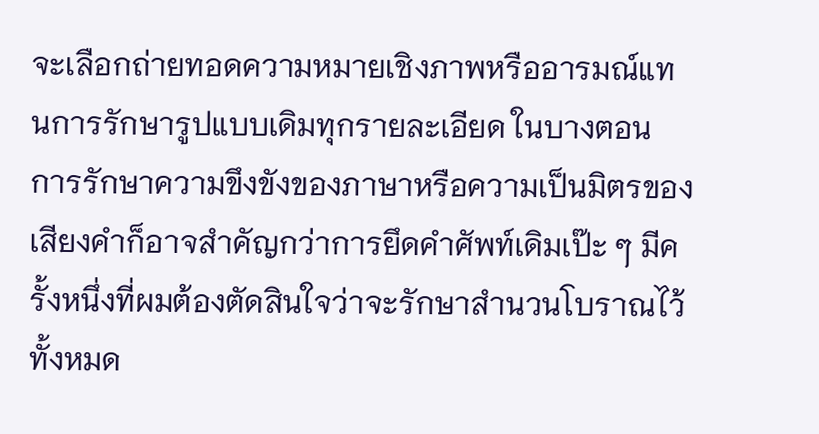จะเลือกถ่ายทอดความหมายเชิงภาพหรืออารมณ์แทนการรักษารูปแบบเดิมทุกรายละเอียด ในบางตอน การรักษาความขึงขังของภาษาหรือความเป็นมิตรของเสียงคำก็อาจสำคัญกว่าการยึดคำศัพท์เดิมเป๊ะ ๆ มีครั้งหนึ่งที่ผมต้องตัดสินใจว่าจะรักษาสำนวนโบราณไว้ทั้งหมด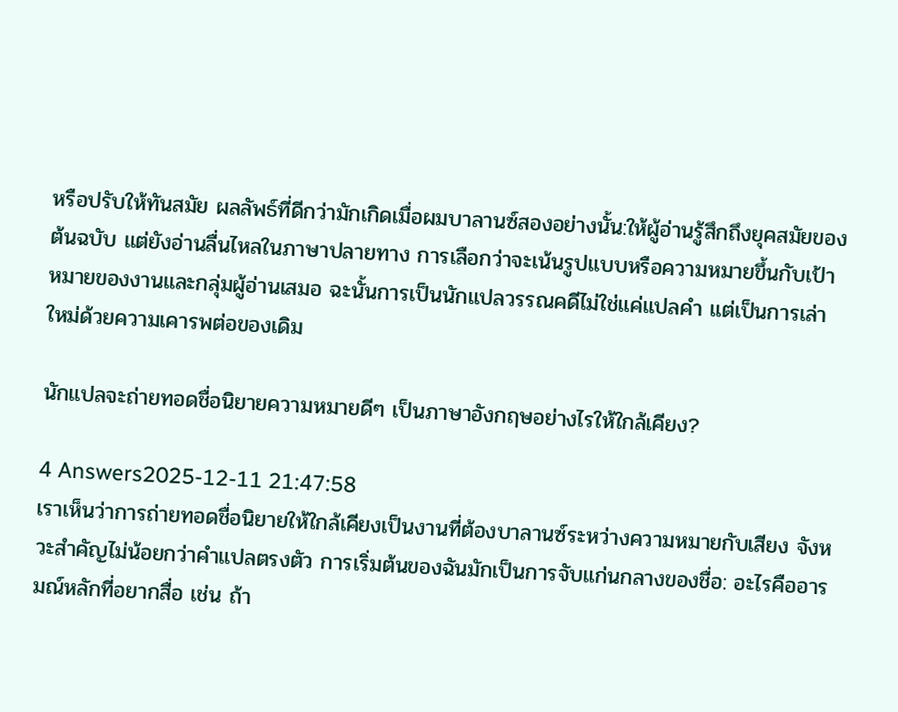หรือปรับให้ทันสมัย ผลลัพธ์ที่ดีกว่ามักเกิดเมื่อผมบาลานซ์สองอย่างนั้น:ให้ผู้อ่านรู้สึกถึงยุคสมัยของต้นฉบับ แต่ยังอ่านลื่นไหลในภาษาปลายทาง การเลือกว่าจะเน้นรูปแบบหรือความหมายขึ้นกับเป้าหมายของงานและกลุ่มผู้อ่านเสมอ ฉะนั้นการเป็นนักแปลวรรณคดีไม่ใช่แค่แปลคำ แต่เป็นการเล่าใหม่ด้วยความเคารพต่อของเดิม

นักแปลจะถ่ายทอดชื่อนิยายความหมายดีๆ เป็นภาษาอังกฤษอย่างไรให้ใกล้เคียง?

4 Answers2025-12-11 21:47:58
เราเห็นว่าการถ่ายทอดชื่อนิยายให้ใกล้เคียงเป็นงานที่ต้องบาลานซ์ระหว่างความหมายกับเสียง จังหวะสำคัญไม่น้อยกว่าคำแปลตรงตัว การเริ่มต้นของฉันมักเป็นการจับแก่นกลางของชื่อ: อะไรคืออารมณ์หลักที่อยากสื่อ เช่น ถ้า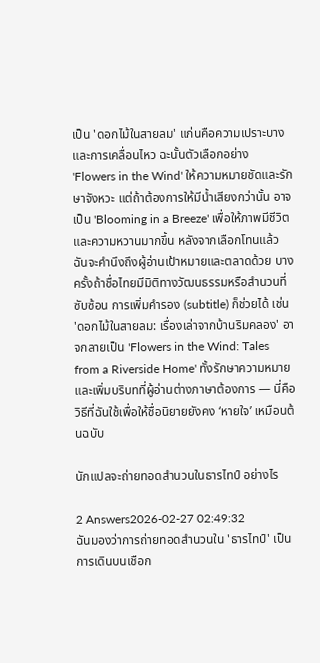เป็น 'ดอกไม้ในสายลม' แก่นคือความเปราะบางและการเคลื่อนไหว ฉะนั้นตัวเลือกอย่าง 'Flowers in the Wind' ให้ความหมายชัดและรักษาจังหวะ แต่ถ้าต้องการให้มีน้ำเสียงกว่านั้น อาจเป็น 'Blooming in a Breeze' เพื่อให้ภาพมีชีวิตและความหวานมากขึ้น หลังจากเลือกโทนแล้ว ฉันจะคำนึงถึงผู้อ่านเป้าหมายและตลาดด้วย บางครั้งถ้าชื่อไทยมีมิติทางวัฒนธรรมหรือสำนวนที่ซับซ้อน การเพิ่มคำรอง (subtitle) ก็ช่วยได้ เช่น 'ดอกไม้ในสายลม: เรื่องเล่าจากบ้านริมคลอง' อาจกลายเป็น 'Flowers in the Wind: Tales from a Riverside Home' ทั้งรักษาความหมายและเพิ่มบริบทที่ผู้อ่านต่างภาษาต้องการ — นี่คือวิธีที่ฉันใช้เพื่อให้ชื่อนิยายยังคง ‘หายใจ’ เหมือนต้นฉบับ

นักแปลจะถ่ายทอดสำนวนในธารไทป์ อย่างไร

2 Answers2026-02-27 02:49:32
ฉันมองว่าการถ่ายทอดสำนวนใน 'ธารไทป์' เป็นการเดินบนเชือก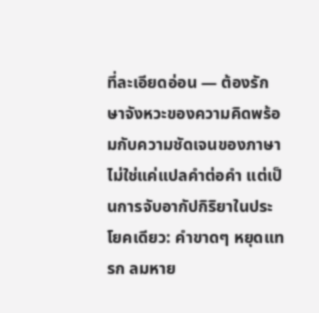ที่ละเอียดอ่อน — ต้องรักษาจังหวะของความคิดพร้อมกับความชัดเจนของภาษา ไม่ใช่แค่แปลคำต่อคำ แต่เป็นการจับอากัปกิริยาในประโยคเดียว: คำขาดๆ หยุดแทรก ลมหาย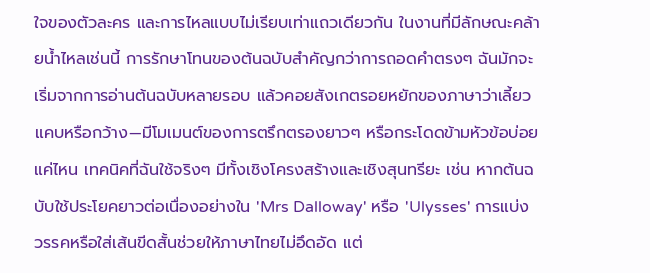ใจของตัวละคร และการไหลแบบไม่เรียบเท่าแถวเดียวกัน ในงานที่มีลักษณะคล้ายน้ำไหลเช่นนี้ การรักษาโทนของต้นฉบับสำคัญกว่าการถอดคำตรงๆ ฉันมักจะเริ่มจากการอ่านต้นฉบับหลายรอบ แล้วคอยสังเกตรอยหยักของภาษาว่าเลี้ยวแคบหรือกว้าง—มีโมเมนต์ของการตรึกตรองยาวๆ หรือกระโดดข้ามหัวข้อบ่อยแค่ไหน เทคนิคที่ฉันใช้จริงๆ มีทั้งเชิงโครงสร้างและเชิงสุนทรียะ เช่น หากต้นฉบับใช้ประโยคยาวต่อเนื่องอย่างใน 'Mrs Dalloway' หรือ 'Ulysses' การแบ่งวรรคหรือใส่เส้นขีดสั้นช่วยให้ภาษาไทยไม่อึดอัด แต่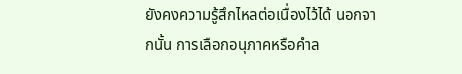ยังคงความรู้สึกไหลต่อเนื่องไว้ได้ นอกจากนั้น การเลือกอนุภาคหรือคำล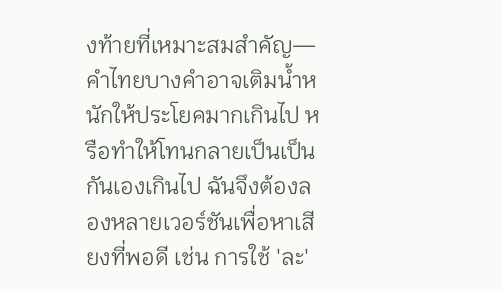งท้ายที่เหมาะสมสำคัญ—คำไทยบางคำอาจเติมน้ำหนักให้ประโยคมากเกินไป หรือทำให้โทนกลายเป็นเป็นกันเองเกินไป ฉันจึงต้องลองหลายเวอร์ชันเพื่อหาเสียงที่พอดี เช่น การใช้ 'ละ'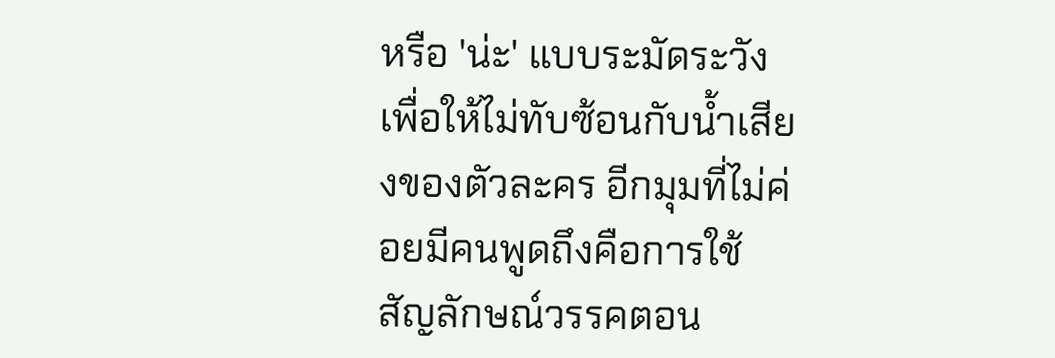หรือ 'น่ะ' แบบระมัดระวังเพื่อให้ไม่ทับซ้อนกับน้ำเสียงของตัวละคร อีกมุมที่ไม่ค่อยมีคนพูดถึงคือการใช้สัญลักษณ์วรรคตอน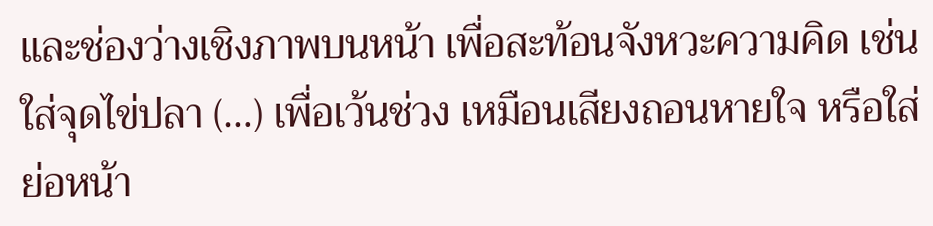และช่องว่างเชิงภาพบนหน้า เพื่อสะท้อนจังหวะความคิด เช่น ใส่จุดไข่ปลา (…) เพื่อเว้นช่วง เหมือนเสียงถอนหายใจ หรือใส่ย่อหน้า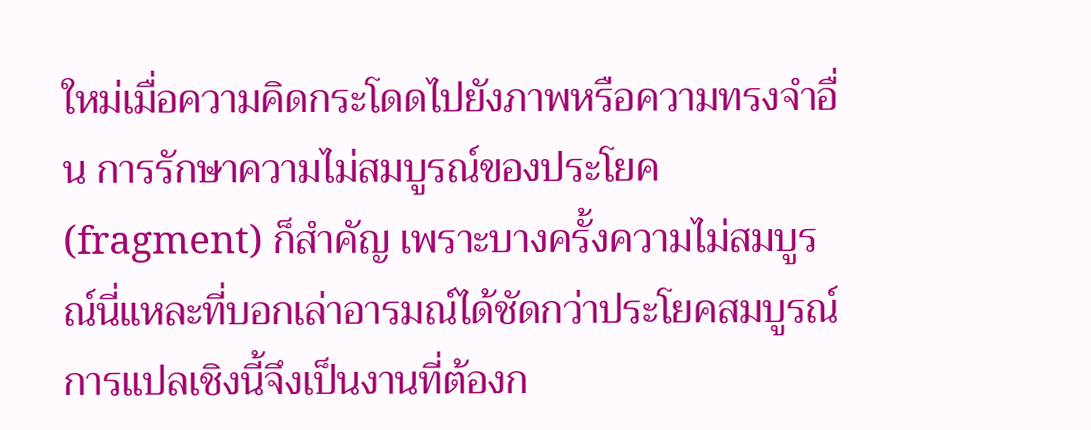ใหม่เมื่อความคิดกระโดดไปยังภาพหรือความทรงจำอื่น การรักษาความไม่สมบูรณ์ของประโยค (fragment) ก็สำคัญ เพราะบางครั้งความไม่สมบูรณ์นี่แหละที่บอกเล่าอารมณ์ได้ชัดกว่าประโยคสมบูรณ์ การแปลเชิงนี้จึงเป็นงานที่ต้องก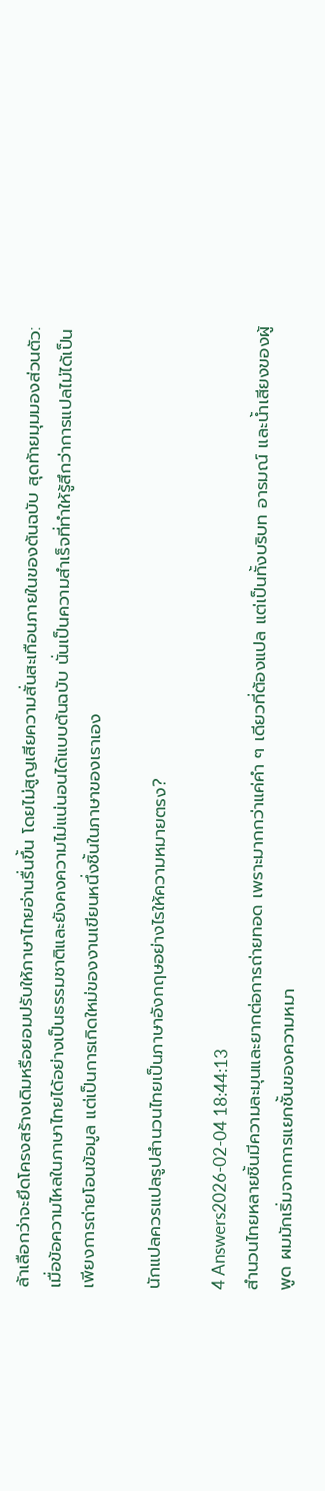ล้าเลือกว่าจะยึดโครงสร้างเดิมหรือยอมปรับให้ภาษาไทยอ่านรื่นขึ้น โดยไม่สูญเสียความสั่นสะเทือนภายในของต้นฉบับ สุดท้ายมุมมองส่วนตัว: เมื่อข้อความไหลในภาษาไทยได้อย่างเป็นธรรมชาติและยังคงความไม่แน่นอนได้แบบต้นฉบับ นั่นเป็นความสำเร็จที่ทำให้รู้สึกว่าการแปลไม่ได้เป็นเพียงการถ่ายโอนข้อมูล แต่เป็นการเกิดใหม่ของงานเขียนหนึ่งชิ้นในภาษาของเราเอง

นักแปลควรแปลรูปสำนวนไทยเป็นภาษาอังกฤษอย่างไรให้ความหมายตรง?

4 Answers2026-02-04 18:44:13
สำนวนไทยหลายชิ้นมีความละมุนและยากต่อการถ่ายทอด เพราะมากกว่าแค่คำ ๆ เดียวที่ต้องแปล แต่เป็นทั้งบริบท อารมณ์ และน้ำเสียงของผู้พูด ผมมักเริ่มจากการแยกชั้นของความหมา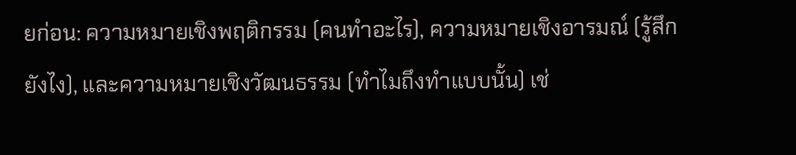ยก่อน: ความหมายเชิงพฤติกรรม (คนทำอะไร), ความหมายเชิงอารมณ์ (รู้สึกยังไง), และความหมายเชิงวัฒนธรรม (ทำไมถึงทำแบบนั้น) เช่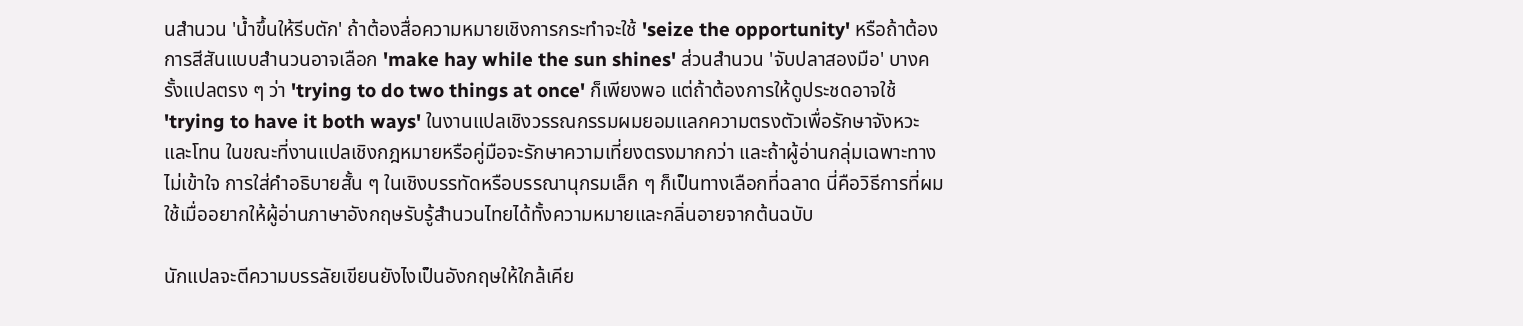นสำนวน 'น้ำขึ้นให้รีบตัก' ถ้าต้องสื่อความหมายเชิงการกระทำจะใช้ 'seize the opportunity' หรือถ้าต้องการสีสันแบบสำนวนอาจเลือก 'make hay while the sun shines' ส่วนสำนวน 'จับปลาสองมือ' บางครั้งแปลตรง ๆ ว่า 'trying to do two things at once' ก็เพียงพอ แต่ถ้าต้องการให้ดูประชดอาจใช้ 'trying to have it both ways' ในงานแปลเชิงวรรณกรรมผมยอมแลกความตรงตัวเพื่อรักษาจังหวะและโทน ในขณะที่งานแปลเชิงกฎหมายหรือคู่มือจะรักษาความเที่ยงตรงมากกว่า และถ้าผู้อ่านกลุ่มเฉพาะทางไม่เข้าใจ การใส่คำอธิบายสั้น ๆ ในเชิงบรรทัดหรือบรรณานุกรมเล็ก ๆ ก็เป็นทางเลือกที่ฉลาด นี่คือวิธีการที่ผมใช้เมื่ออยากให้ผู้อ่านภาษาอังกฤษรับรู้สำนวนไทยได้ทั้งความหมายและกลิ่นอายจากต้นฉบับ

นักแปลจะตีความบรรลัยเขียนยังไงเป็นอังกฤษให้ใกล้เคีย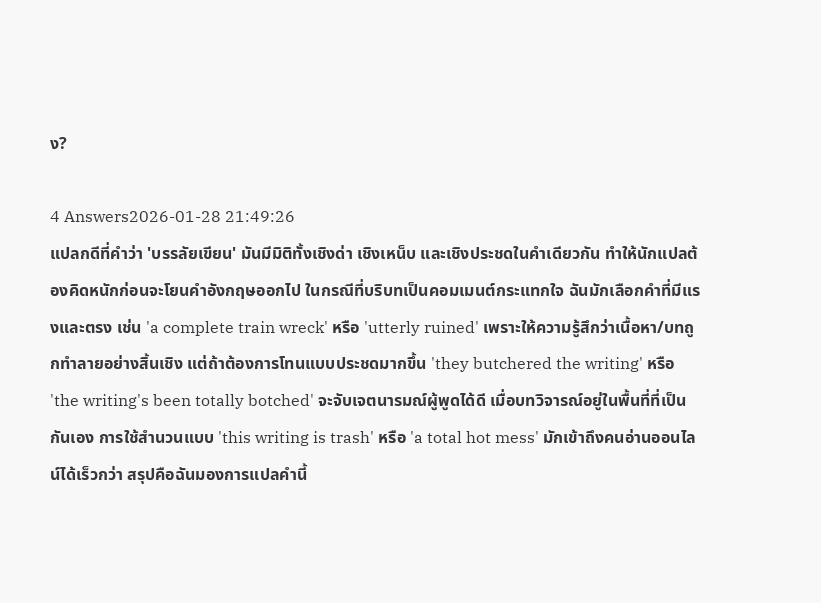ง?

4 Answers2026-01-28 21:49:26
แปลกดีที่คำว่า 'บรรลัยเขียน' มันมีมิติทั้งเชิงด่า เชิงเหน็บ และเชิงประชดในคำเดียวกัน ทำให้นักแปลต้องคิดหนักก่อนจะโยนคำอังกฤษออกไป ในกรณีที่บริบทเป็นคอมเมนต์กระแทกใจ ฉันมักเลือกคำที่มีแรงและตรง เช่น 'a complete train wreck' หรือ 'utterly ruined' เพราะให้ความรู้สึกว่าเนื้อหา/บทถูกทำลายอย่างสิ้นเชิง แต่ถ้าต้องการโทนแบบประชดมากขึ้น 'they butchered the writing' หรือ 'the writing's been totally botched' จะจับเจตนารมณ์ผู้พูดได้ดี เมื่อบทวิจารณ์อยู่ในพื้นที่ที่เป็นกันเอง การใช้สำนวนแบบ 'this writing is trash' หรือ 'a total hot mess' มักเข้าถึงคนอ่านออนไลน์ได้เร็วกว่า สรุปคือฉันมองการแปลคำนี้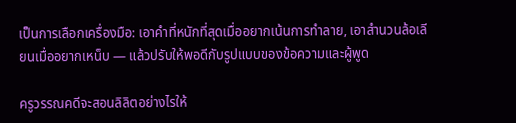เป็นการเลือกเครื่องมือ: เอาคำที่หนักที่สุดเมื่ออยากเน้นการทำลาย, เอาสำนวนล้อเลียนเมื่ออยากเหน็บ — แล้วปรับให้พอดีกับรูปแบบของข้อความและผู้พูด

ครูวรรณคดีจะสอนลิลิตอย่างไรให้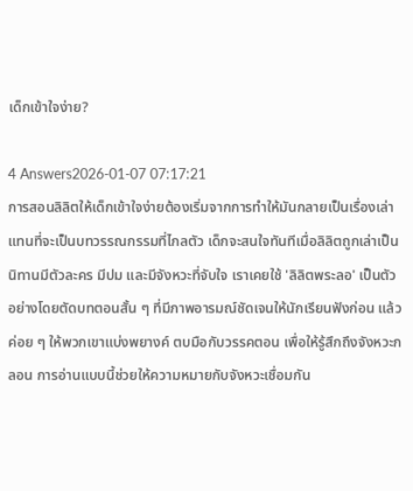เด็กเข้าใจง่าย?

4 Answers2026-01-07 07:17:21
การสอนลิลิตให้เด็กเข้าใจง่ายต้องเริ่มจากการทำให้มันกลายเป็นเรื่องเล่าแทนที่จะเป็นบทวรรณกรรมที่ไกลตัว เด็กจะสนใจทันทีเมื่อลิลิตถูกเล่าเป็นนิทานมีตัวละคร มีปม และมีจังหวะที่จับใจ เราเคยใช้ 'ลิลิตพระลอ' เป็นตัวอย่างโดยตัดบทตอนสั้น ๆ ที่มีภาพอารมณ์ชัดเจนให้นักเรียนฟังก่อน แล้วค่อย ๆ ให้พวกเขาแบ่งพยางค์ ตบมือกับวรรคตอน เพื่อให้รู้สึกถึงจังหวะกลอน การอ่านแบบนี้ช่วยให้ความหมายกับจังหวะเชื่อมกัน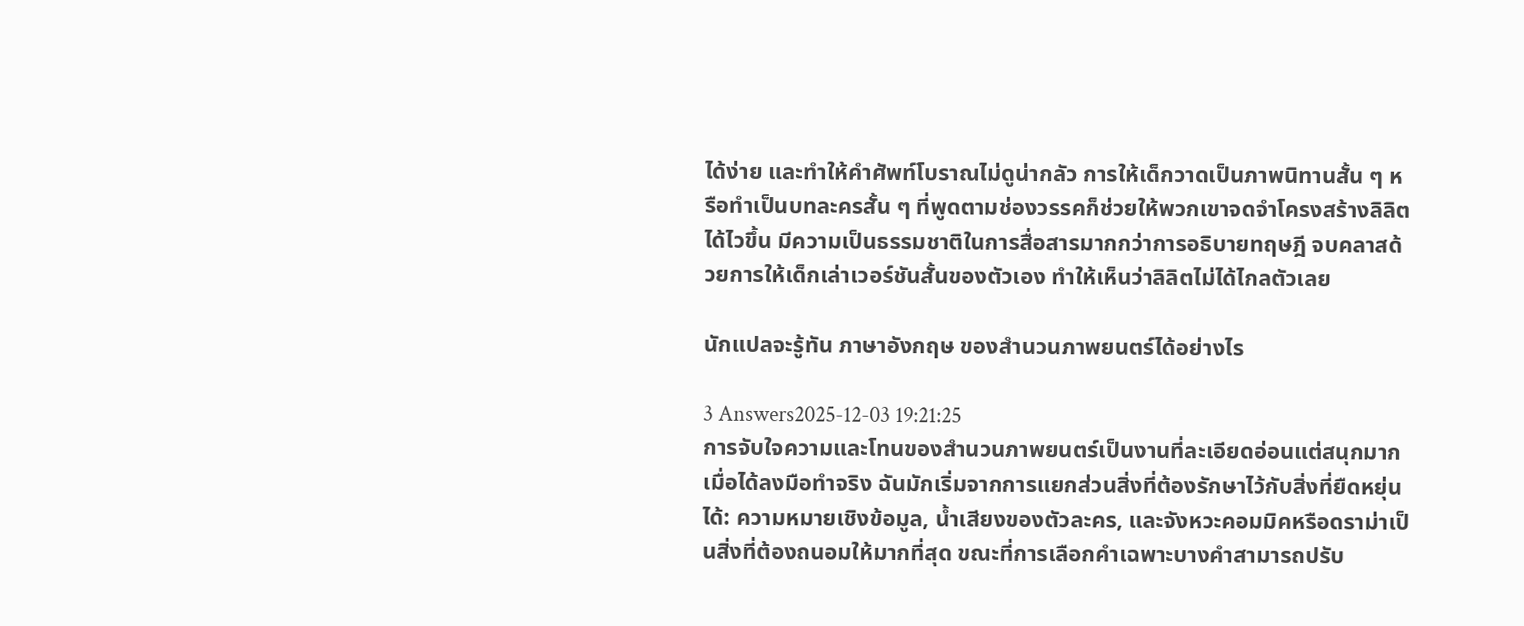ได้ง่าย และทำให้คำศัพท์โบราณไม่ดูน่ากลัว การให้เด็กวาดเป็นภาพนิทานสั้น ๆ หรือทำเป็นบทละครสั้น ๆ ที่พูดตามช่องวรรคก็ช่วยให้พวกเขาจดจำโครงสร้างลิลิตได้ไวขึ้น มีความเป็นธรรมชาติในการสื่อสารมากกว่าการอธิบายทฤษฎี จบคลาสด้วยการให้เด็กเล่าเวอร์ชันสั้นของตัวเอง ทำให้เห็นว่าลิลิตไม่ได้ไกลตัวเลย

นักแปลจะรู้ทัน ภาษาอังกฤษ ของสำนวนภาพยนตร์ได้อย่างไร

3 Answers2025-12-03 19:21:25
การจับใจความและโทนของสำนวนภาพยนตร์เป็นงานที่ละเอียดอ่อนแต่สนุกมากเมื่อได้ลงมือทำจริง ฉันมักเริ่มจากการแยกส่วนสิ่งที่ต้องรักษาไว้กับสิ่งที่ยืดหยุ่นได้: ความหมายเชิงข้อมูล, น้ำเสียงของตัวละคร, และจังหวะคอมมิคหรือดราม่าเป็นสิ่งที่ต้องถนอมให้มากที่สุด ขณะที่การเลือกคำเฉพาะบางคำสามารถปรับ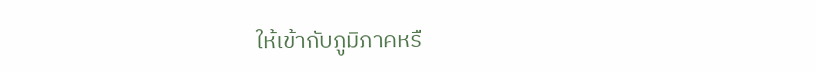ให้เข้ากับภูมิภาคหรื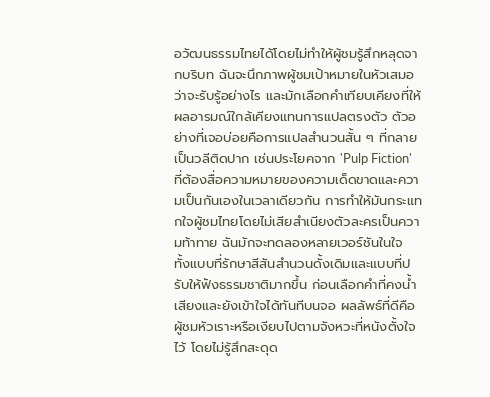อวัฒนธรรมไทยได้โดยไม่ทำให้ผู้ชมรู้สึกหลุดจากบริบท ฉันจะนึกภาพผู้ชมเป้าหมายในหัวเสมอว่าจะรับรู้อย่างไร และมักเลือกคำเทียบเคียงที่ให้ผลอารมณ์ใกล้เคียงแทนการแปลตรงตัว ตัวอย่างที่เจอบ่อยคือการแปลสำนวนสั้น ๆ ที่กลายเป็นวลีติดปาก เช่นประโยคจาก 'Pulp Fiction' ที่ต้องสื่อความหมายของความเด็ดขาดและความเป็นกันเองในเวลาเดียวกัน การทำให้มันกระแทกใจผู้ชมไทยโดยไม่เสียสำเนียงตัวละครเป็นความท้าทาย ฉันมักจะทดลองหลายเวอร์ชันในใจ ทั้งแบบที่รักษาสีสันสำนวนดั้งเดิมและแบบที่ปรับให้ฟังธรรมชาติมากขึ้น ก่อนเลือกคำที่คงน้ำเสียงและยังเข้าใจได้ทันทีบนจอ ผลลัพธ์ที่ดีคือผู้ชมหัวเราะหรือเงียบไปตามจังหวะที่หนังตั้งใจไว้ โดยไม่รู้สึกสะดุด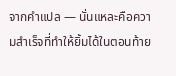จากคำแปล — นั่นแหละคือความสำเร็จที่ทำให้ยิ้มได้ในตอนท้าย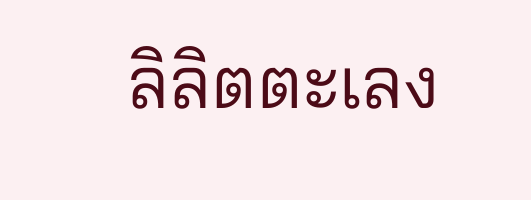ลิลิตตะเลง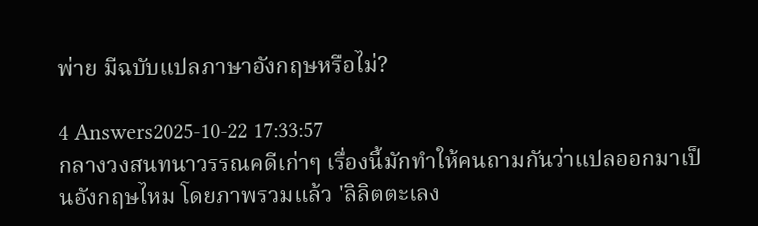พ่าย มีฉบับแปลภาษาอังกฤษหรือไม่?

4 Answers2025-10-22 17:33:57
กลางวงสนทนาวรรณคดีเก่าๆ เรื่องนี้มักทำให้คนถามกันว่าแปลออกมาเป็นอังกฤษไหม โดยภาพรวมแล้ว 'ลิลิตตะเลง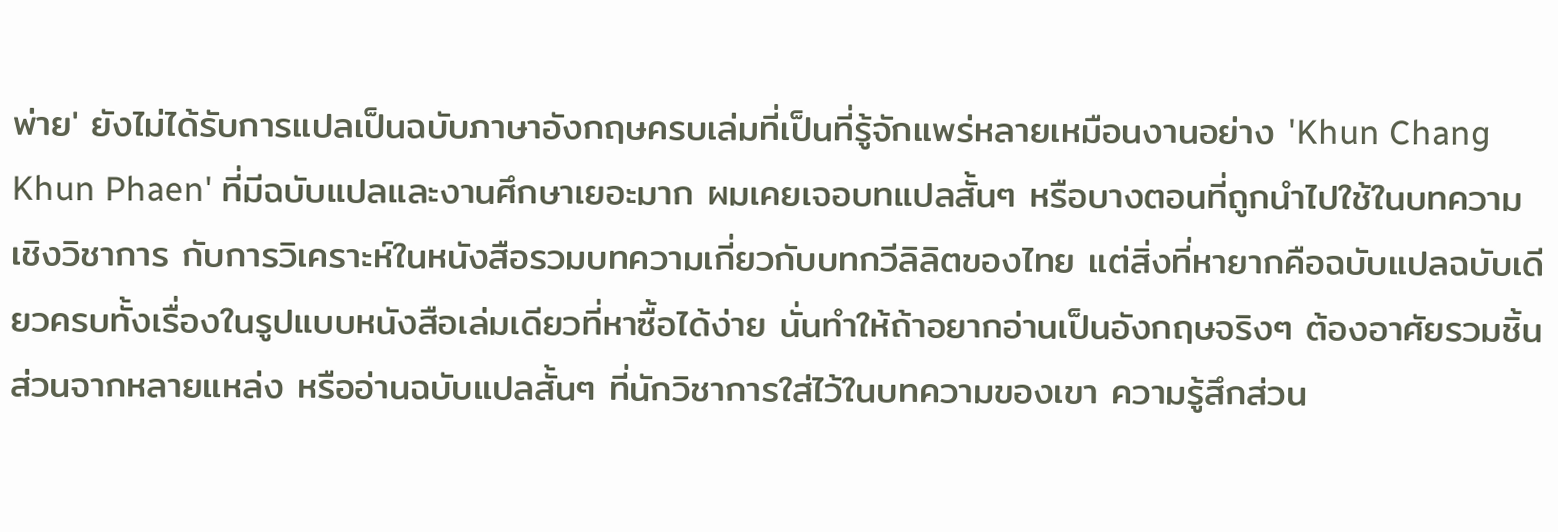พ่าย' ยังไม่ได้รับการแปลเป็นฉบับภาษาอังกฤษครบเล่มที่เป็นที่รู้จักแพร่หลายเหมือนงานอย่าง 'Khun Chang Khun Phaen' ที่มีฉบับแปลและงานศึกษาเยอะมาก ผมเคยเจอบทแปลสั้นๆ หรือบางตอนที่ถูกนำไปใช้ในบทความเชิงวิชาการ กับการวิเคราะห์ในหนังสือรวมบทความเกี่ยวกับบทกวีลิลิตของไทย แต่สิ่งที่หายากคือฉบับแปลฉบับเดียวครบทั้งเรื่องในรูปแบบหนังสือเล่มเดียวที่หาซื้อได้ง่าย นั่นทำให้ถ้าอยากอ่านเป็นอังกฤษจริงๆ ต้องอาศัยรวมชิ้นส่วนจากหลายแหล่ง หรืออ่านฉบับแปลสั้นๆ ที่นักวิชาการใส่ไว้ในบทความของเขา ความรู้สึกส่วน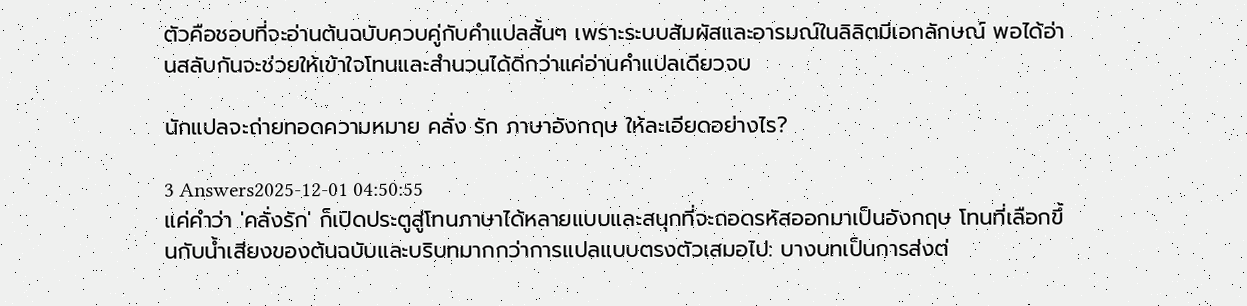ตัวคือชอบที่จะอ่านต้นฉบับควบคู่กับคำแปลสั้นๆ เพราะระบบสัมผัสและอารมณ์ในลิลิตมีเอกลักษณ์ พอได้อ่านสลับกันจะช่วยให้เข้าใจโทนและสำนวนได้ดีกว่าแค่อ่านคำแปลเดียวจบ

นักแปลจะถ่ายทอดความหมาย คลั่ง รัก ภาษาอังกฤษ ให้ละเอียดอย่างไร?

3 Answers2025-12-01 04:50:55
แค่คำว่า 'คลั่งรัก' ก็เปิดประตูสู่โทนภาษาได้หลายแบบและสนุกที่จะถอดรหัสออกมาเป็นอังกฤษ โทนที่เลือกขึ้นกับน้ำเสียงของต้นฉบับและบริบทมากกว่าการแปลแบบตรงตัวเสมอไป: บางบทเป็นการส่งต่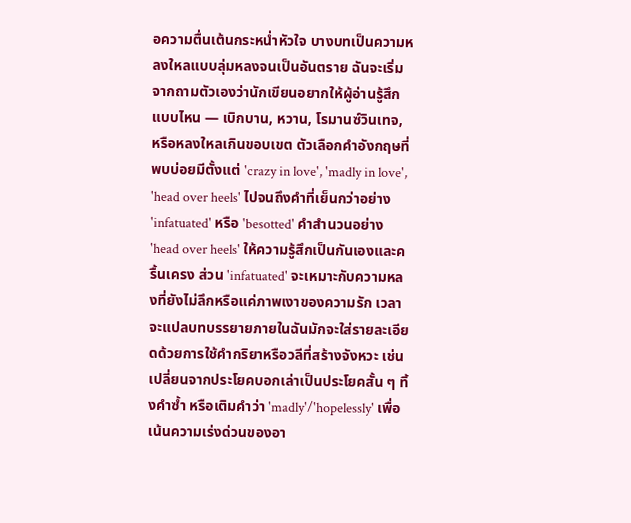อความตื่นเต้นกระหน่ำหัวใจ บางบทเป็นความหลงใหลแบบลุ่มหลงจนเป็นอันตราย ฉันจะเริ่มจากถามตัวเองว่านักเขียนอยากให้ผู้อ่านรู้สึกแบบไหน — เบิกบาน, หวาน, โรมานซ์วินเทจ, หรือหลงใหลเกินขอบเขต ตัวเลือกคำอังกฤษที่พบบ่อยมีตั้งแต่ 'crazy in love', 'madly in love', 'head over heels' ไปจนถึงคำที่เย็นกว่าอย่าง 'infatuated' หรือ 'besotted' คำสำนวนอย่าง 'head over heels' ให้ความรู้สึกเป็นกันเองและครื้นเครง ส่วน 'infatuated' จะเหมาะกับความหลงที่ยังไม่ลึกหรือแค่ภาพเงาของความรัก เวลาจะแปลบทบรรยายภายในฉันมักจะใส่รายละเอียดด้วยการใช้คำกริยาหรือวลีที่สร้างจังหวะ เช่นเปลี่ยนจากประโยคบอกเล่าเป็นประโยคสั้น ๆ ทิ้งคำซ้ำ หรือเติมคำว่า 'madly'/'hopelessly' เพื่อเน้นความเร่งด่วนของอา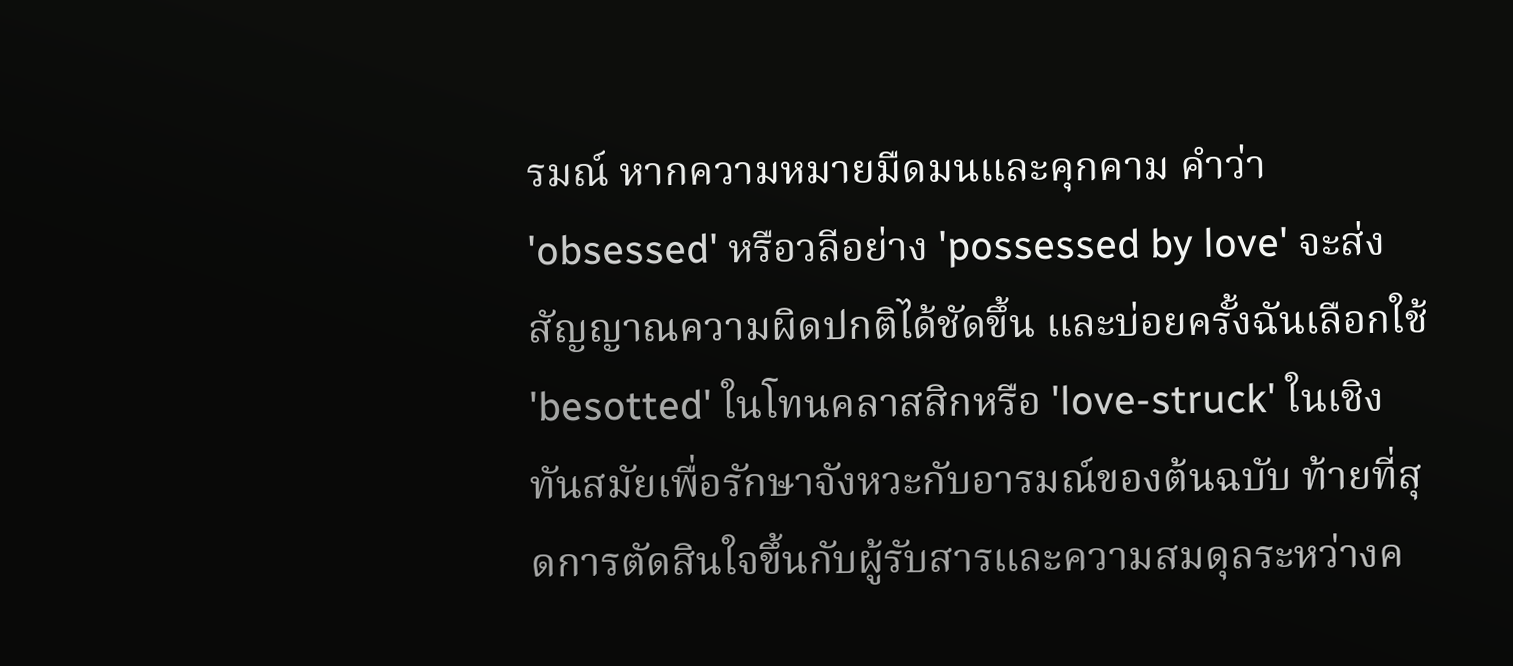รมณ์ หากความหมายมืดมนและคุกคาม คำว่า 'obsessed' หรือวลีอย่าง 'possessed by love' จะส่งสัญญาณความผิดปกติได้ชัดขึ้น และบ่อยครั้งฉันเลือกใช้ 'besotted' ในโทนคลาสสิกหรือ 'love-struck' ในเชิงทันสมัยเพื่อรักษาจังหวะกับอารมณ์ของต้นฉบับ ท้ายที่สุดการตัดสินใจขึ้นกับผู้รับสารและความสมดุลระหว่างค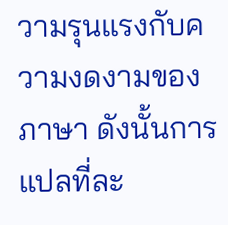วามรุนแรงกับความงดงามของภาษา ดังนั้นการแปลที่ละ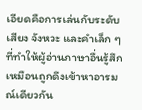เอียดคือการเล่นกับระดับเสียง จังหวะ และคำเล็ก ๆ ที่ทำให้ผู้อ่านภาษาอื่นรู้สึกเหมือนถูกดึงเข้าหาอารมณ์เดียวกัน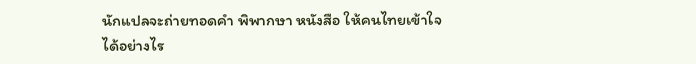นักแปลจะถ่ายทอดคํา พิพากษา หนังสือ ให้คนไทยเข้าใจได้อย่างไร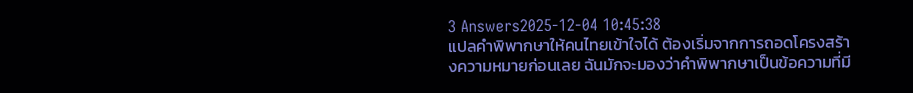3 Answers2025-12-04 10:45:38
แปลคำพิพากษาให้คนไทยเข้าใจได้ ต้องเริ่มจากการถอดโครงสร้างความหมายก่อนเลย ฉันมักจะมองว่าคำพิพากษาเป็นข้อความที่มี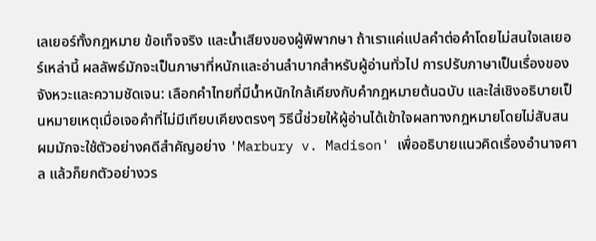เลเยอร์ทั้งกฎหมาย ข้อเท็จจริง และน้ำเสียงของผู้พิพากษา ถ้าเราแค่แปลคำต่อคำโดยไม่สนใจเลเยอร์เหล่านี้ ผลลัพธ์มักจะเป็นภาษาที่หนักและอ่านลำบากสำหรับผู้อ่านทั่วไป การปรับภาษาเป็นเรื่องของจังหวะและความชัดเจน: เลือกคำไทยที่มีน้ำหนักใกล้เคียงกับคำกฎหมายต้นฉบับ และใส่เชิงอธิบายเป็นหมายเหตุเมื่อเจอคำที่ไม่มีเทียบเคียงตรงๆ วิธีนี้ช่วยให้ผู้อ่านได้เข้าใจผลทางกฎหมายโดยไม่สับสน ผมมักจะใช้ตัวอย่างคดีสำคัญอย่าง 'Marbury v. Madison' เพื่ออธิบายแนวคิดเรื่องอำนาจศาล แล้วก็ยกตัวอย่างวร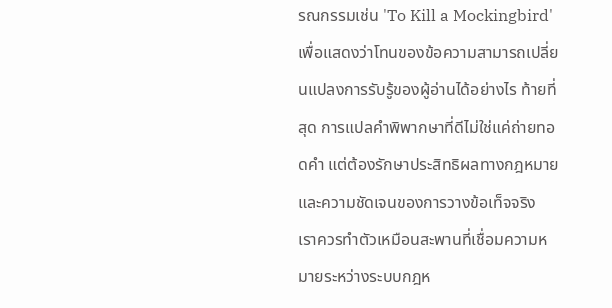รณกรรมเช่น 'To Kill a Mockingbird' เพื่อแสดงว่าโทนของข้อความสามารถเปลี่ยนแปลงการรับรู้ของผู้อ่านได้อย่างไร ท้ายที่สุด การแปลคำพิพากษาที่ดีไม่ใช่แค่ถ่ายทอดคำ แต่ต้องรักษาประสิทธิผลทางกฎหมายและความชัดเจนของการวางข้อเท็จจริง เราควรทำตัวเหมือนสะพานที่เชื่อมความหมายระหว่างระบบกฎห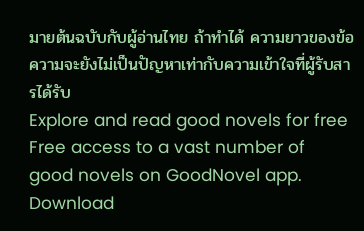มายต้นฉบับกับผู้อ่านไทย ถ้าทำได้ ความยาวของข้อความจะยังไม่เป็นปัญหาเท่ากับความเข้าใจที่ผู้รับสารได้รับ
Explore and read good novels for free
Free access to a vast number of good novels on GoodNovel app. Download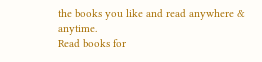the books you like and read anywhere & anytime.
Read books for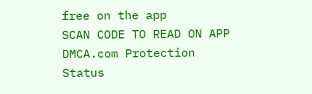free on the app
SCAN CODE TO READ ON APP
DMCA.com Protection Status